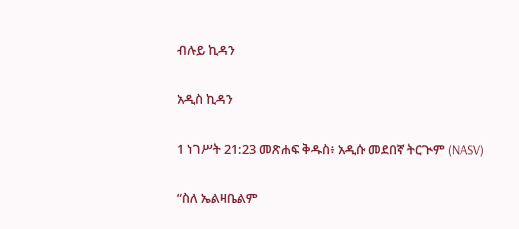ብሉይ ኪዳን

አዲስ ኪዳን

1 ነገሥት 21:23 መጽሐፍ ቅዱስ፥ አዲሱ መደበኛ ትርጒም (NASV)

“ስለ ኤልዛቤልም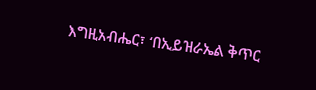እግዚአብሔር፣ ‘በኢይዝራኤል ቅጥር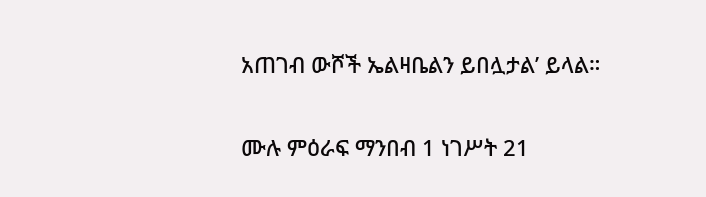አጠገብ ውሾች ኤልዛቤልን ይበሏታል’ ይላል።

ሙሉ ምዕራፍ ማንበብ 1 ነገሥት 21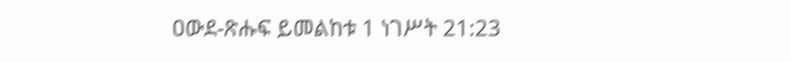ዐውደ-ጽሑፍ ይመልከቱ 1 ነገሥት 21:23